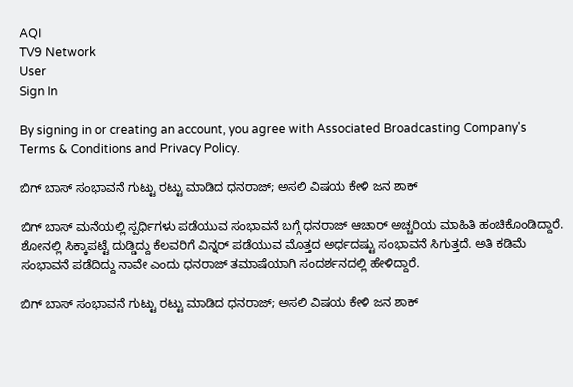AQI
TV9 Network
User
Sign In

By signing in or creating an account, you agree with Associated Broadcasting Company's Terms & Conditions and Privacy Policy.

ಬಿಗ್ ಬಾಸ್ ಸಂಭಾವನೆ ಗುಟ್ಟು ರಟ್ಟು ಮಾಡಿದ ಧನರಾಜ್; ಅಸಲಿ ವಿಷಯ ಕೇಳಿ ಜನ ಶಾಕ್

ಬಿಗ್ ಬಾಸ್ ಮನೆಯಲ್ಲಿ ಸ್ಪರ್ಧಿಗಳು ಪಡೆಯುವ ಸಂಭಾವನೆ ಬಗ್ಗೆ ಧನರಾಜ್ ಆಚಾರ್ ಅಚ್ಚರಿಯ ಮಾಹಿತಿ ಹಂಚಿಕೊಂಡಿದ್ದಾರೆ. ಶೋನಲ್ಲಿ ಸಿಕ್ಕಾಪಟ್ಟೆ ದುಡ್ಡಿದ್ದು ಕೆಲವರಿಗೆ ವಿನ್ನರ್ ಪಡೆಯುವ ಮೊತ್ತದ ಅರ್ಧದಷ್ಟು ಸಂಭಾವನೆ ಸಿಗುತ್ತದೆ. ಅತಿ ಕಡಿಮೆ ಸಂಭಾವನೆ ಪಡೆದಿದ್ದು ನಾವೇ ಎಂದು ಧನರಾಜ್ ತಮಾಷೆಯಾಗಿ ಸಂದರ್ಶನದಲ್ಲಿ ಹೇಳಿದ್ದಾರೆ.

ಬಿಗ್ ಬಾಸ್ ಸಂಭಾವನೆ ಗುಟ್ಟು ರಟ್ಟು ಮಾಡಿದ ಧನರಾಜ್; ಅಸಲಿ ವಿಷಯ ಕೇಳಿ ಜನ ಶಾಕ್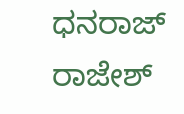ಧನರಾಜ್
ರಾಜೇಶ್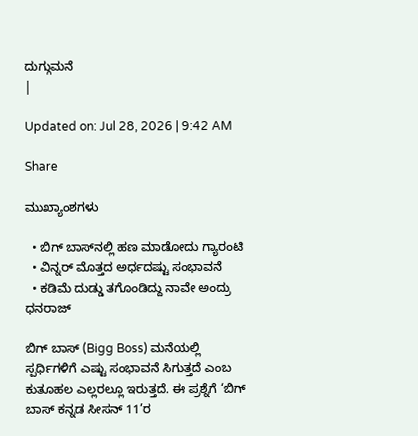ದುಗ್ಗುಮನೆ
|

Updated on: Jul 28, 2026 | 9:42 AM

Share

ಮುಖ್ಯಾಂಶಗಳು

  • ಬಿಗ್ ಬಾಸ್‌ನಲ್ಲಿ ಹಣ ಮಾಡೋದು ಗ್ಯಾರಂಟಿ
  • ವಿನ್ನರ್ ಮೊತ್ತದ ಅರ್ಧದಷ್ಟು ಸಂಭಾವನೆ
  • ಕಡಿಮೆ ದುಡ್ಡು ತಗೊಂಡಿದ್ದು ನಾವೇ ಅಂದ್ರು ಧನರಾಜ್

ಬಿಗ್ ಬಾಸ್ (Bigg Boss) ಮನೆಯಲ್ಲಿ ಸ್ಪರ್ಧಿಗಳಿಗೆ ಎಷ್ಟು ಸಂಭಾವನೆ ಸಿಗುತ್ತದೆ ಎಂಬ ಕುತೂಹಲ ಎಲ್ಲರಲ್ಲೂ ಇರುತ್ತದೆ. ಈ ಪ್ರಶ್ನೆಗೆ ‘ಬಿಗ್ ಬಾಸ್ ಕನ್ನಡ ಸೀಸನ್ 11’ರ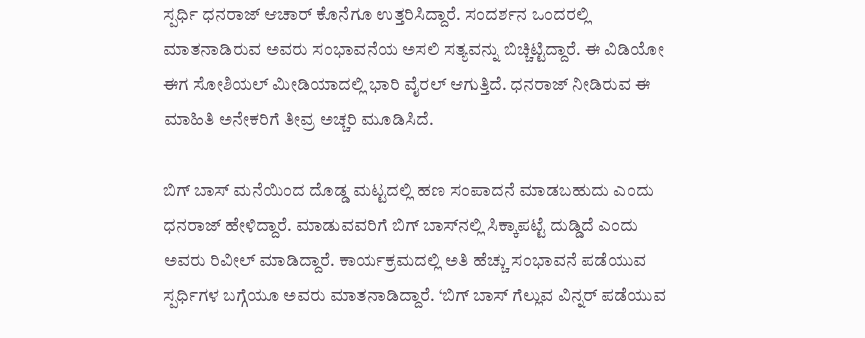ಸ್ಪರ್ಧಿ ಧನರಾಜ್ ಆಚಾರ್ ಕೊನೆಗೂ ಉತ್ತರಿಸಿದ್ದಾರೆ. ಸಂದರ್ಶನ ಒಂದರಲ್ಲಿ ಮಾತನಾಡಿರುವ ಅವರು ಸಂಭಾವನೆಯ ಅಸಲಿ ಸತ್ಯವನ್ನು ಬಿಚ್ಚಿಟ್ಟಿದ್ದಾರೆ. ಈ ವಿಡಿಯೋ ಈಗ ಸೋಶಿಯಲ್ ಮೀಡಿಯಾದಲ್ಲಿ ಭಾರಿ ವೈರಲ್ ಆಗುತ್ತಿದೆ. ಧನರಾಜ್ ನೀಡಿರುವ ಈ ಮಾಹಿತಿ ಅನೇಕರಿಗೆ ತೀವ್ರ ಅಚ್ಚರಿ ಮೂಡಿಸಿದೆ.

ಬಿಗ್ ಬಾಸ್ ಮನೆಯಿಂದ ದೊಡ್ಡ ಮಟ್ಟದಲ್ಲಿ ಹಣ ಸಂಪಾದನೆ ಮಾಡಬಹುದು ಎಂದು ಧನರಾಜ್ ಹೇಳಿದ್ದಾರೆ. ಮಾಡುವವರಿಗೆ ಬಿಗ್ ಬಾಸ್‌ನಲ್ಲಿ ಸಿಕ್ಕಾಪಟ್ಟೆ ದುಡ್ಡಿದೆ ಎಂದು ಅವರು ರಿವೀಲ್ ಮಾಡಿದ್ದಾರೆ. ಕಾರ್ಯಕ್ರಮದಲ್ಲಿ ಅತಿ ಹೆಚ್ಚು ಸಂಭಾವನೆ ಪಡೆಯುವ ಸ್ಪರ್ಧಿಗಳ ಬಗ್ಗೆಯೂ ಅವರು ಮಾತನಾಡಿದ್ದಾರೆ. ‘ಬಿಗ್ ಬಾಸ್ ಗೆಲ್ಲುವ ವಿನ್ನರ್ ಪಡೆಯುವ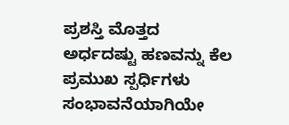ಪ್ರಶಸ್ತಿ ಮೊತ್ತದ ಅರ್ಧದಷ್ಟು ಹಣವನ್ನು ಕೆಲ ಪ್ರಮುಖ ಸ್ಪರ್ಧಿಗಳು ಸಂಭಾವನೆಯಾಗಿಯೇ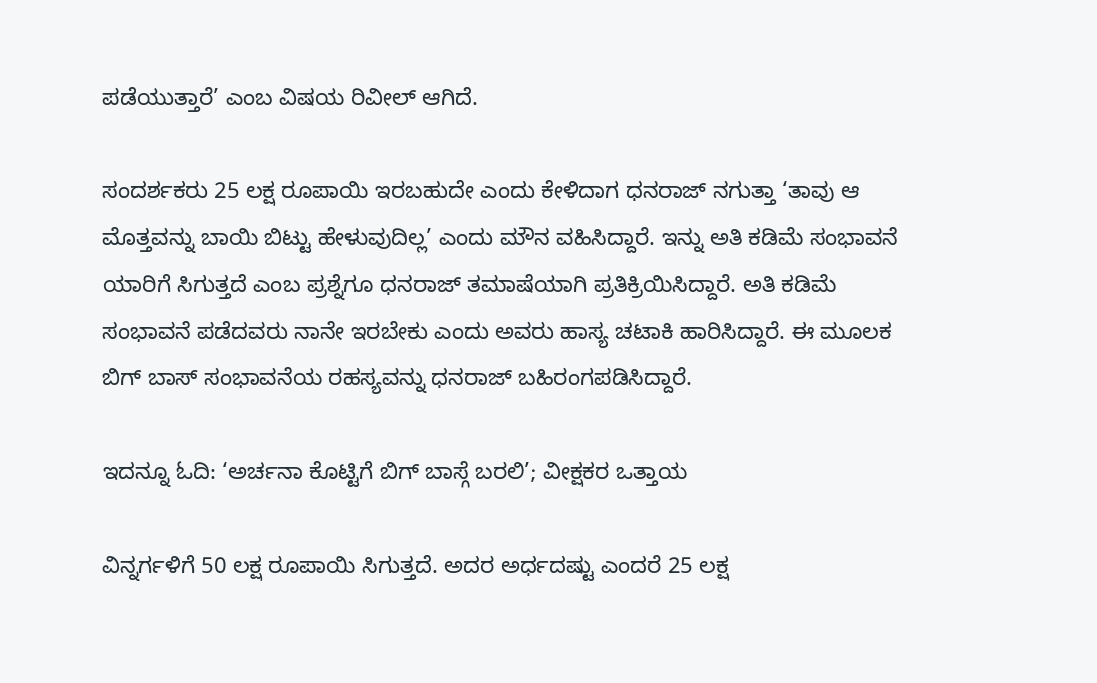ಪಡೆಯುತ್ತಾರೆ’ ಎಂಬ ವಿಷಯ ರಿವೀಲ್ ಆಗಿದೆ.

ಸಂದರ್ಶಕರು 25 ಲಕ್ಷ ರೂಪಾಯಿ ಇರಬಹುದೇ ಎಂದು ಕೇಳಿದಾಗ ಧನರಾಜ್ ನಗುತ್ತಾ ‘ತಾವು ಆ ಮೊತ್ತವನ್ನು ಬಾಯಿ ಬಿಟ್ಟು ಹೇಳುವುದಿಲ್ಲ’ ಎಂದು ಮೌನ ವಹಿಸಿದ್ದಾರೆ. ಇನ್ನು ಅತಿ ಕಡಿಮೆ ಸಂಭಾವನೆ ಯಾರಿಗೆ ಸಿಗುತ್ತದೆ ಎಂಬ ಪ್ರಶ್ನೆಗೂ ಧನರಾಜ್ ತಮಾಷೆಯಾಗಿ ಪ್ರತಿಕ್ರಿಯಿಸಿದ್ದಾರೆ. ಅತಿ ಕಡಿಮೆ ಸಂಭಾವನೆ ಪಡೆದವರು ನಾನೇ ಇರಬೇಕು ಎಂದು ಅವರು ಹಾಸ್ಯ ಚಟಾಕಿ ಹಾರಿಸಿದ್ದಾರೆ. ಈ ಮೂಲಕ ಬಿಗ್ ಬಾಸ್ ಸಂಭಾವನೆಯ ರಹಸ್ಯವನ್ನು ಧನರಾಜ್ ಬಹಿರಂಗಪಡಿಸಿದ್ದಾರೆ.

ಇದನ್ನೂ ಓದಿ: ‘ಅರ್ಚನಾ ಕೊಟ್ಟಿಗೆ ಬಿಗ್ ಬಾಸ್ಗೆ ಬರಲಿ’; ವೀಕ್ಷಕರ ಒತ್ತಾಯ

ವಿನ್ನರ್ಗಳಿಗೆ 50 ಲಕ್ಷ ರೂಪಾಯಿ ಸಿಗುತ್ತದೆ. ಅದರ ಅರ್ಧದಷ್ಟು ಎಂದರೆ 25 ಲಕ್ಷ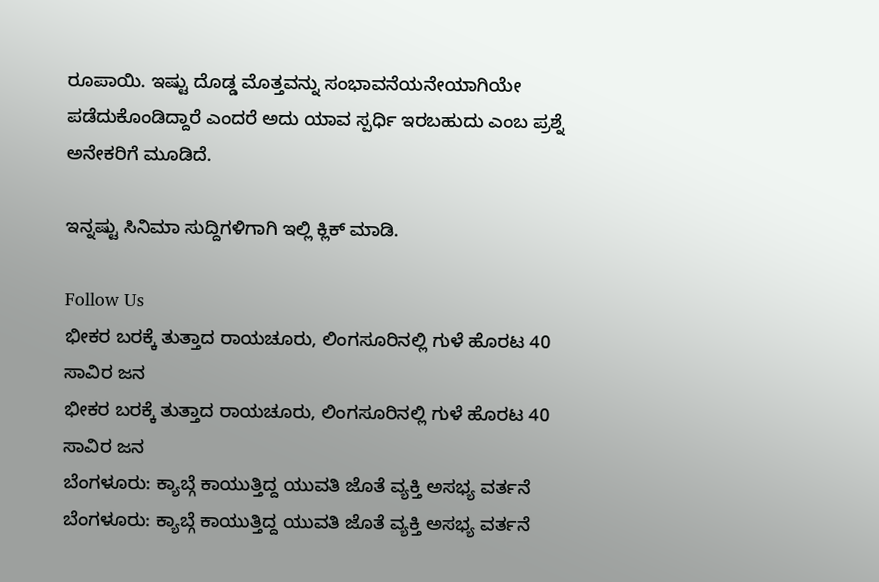ರೂಪಾಯಿ. ಇಷ್ಟು ದೊಡ್ಡ ಮೊತ್ತವನ್ನು ಸಂಭಾವನೆಯನೇಯಾಗಿಯೇ ಪಡೆದುಕೊಂಡಿದ್ದಾರೆ ಎಂದರೆ ಅದು ಯಾವ ಸ್ಪರ್ಧಿ ಇರಬಹುದು ಎಂಬ ಪ್ರಶ್ನೆ ಅನೇಕರಿಗೆ ಮೂಡಿದೆ.

ಇನ್ನಷ್ಟು ಸಿನಿಮಾ ಸುದ್ದಿಗಳಿಗಾಗಿ ಇಲ್ಲಿ ಕ್ಲಿಕ್ ಮಾಡಿ.

Follow Us
ಭೀಕರ ಬರಕ್ಕೆ ತುತ್ತಾದ ರಾಯಚೂರು, ಲಿಂಗಸೂರಿನಲ್ಲಿ ಗುಳೆ ಹೊರಟ 40 ಸಾವಿರ ಜನ
ಭೀಕರ ಬರಕ್ಕೆ ತುತ್ತಾದ ರಾಯಚೂರು, ಲಿಂಗಸೂರಿನಲ್ಲಿ ಗುಳೆ ಹೊರಟ 40 ಸಾವಿರ ಜನ
ಬೆಂಗಳೂರು: ಕ್ಯಾಬ್ಗೆ ಕಾಯುತ್ತಿದ್ದ ಯುವತಿ ಜೊತೆ ವ್ಯಕ್ತಿ ಅಸಭ್ಯ ವರ್ತನೆ
ಬೆಂಗಳೂರು: ಕ್ಯಾಬ್ಗೆ ಕಾಯುತ್ತಿದ್ದ ಯುವತಿ ಜೊತೆ ವ್ಯಕ್ತಿ ಅಸಭ್ಯ ವರ್ತನೆ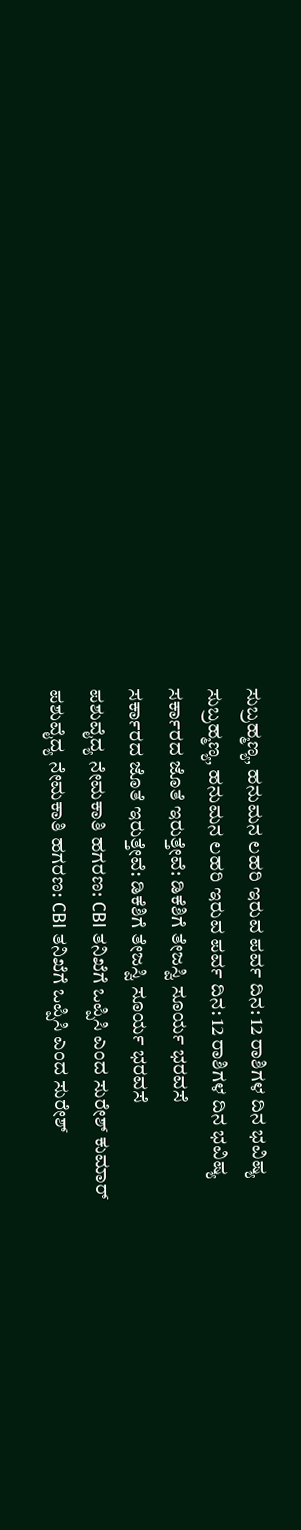ಸುಬ್ರಹ್ಮಣ್ಯ, ಹನುಮನ ಲಹರಿ ಇರುವ ಪರ್ವ ದಿನ: 12 ರಾಶಿಗಳ ದಿನ ಭವಿಷ್ಯ
ಸುಬ್ರಹ್ಮಣ್ಯ, ಹನುಮನ ಲಹರಿ ಇರುವ ಪರ್ವ ದಿನ: 12 ರಾಶಿಗಳ ದಿನ ಭವಿಷ್ಯ
ಸರ್ಕಾರದ ಜೊತೆ ಇರುತ್ತೇವೆ: ಡಿಕೆಶಿಗೆ ತೇಜಸ್ವಿ ಸೂರ್ಯ ಭರವಸೆ
ಸರ್ಕಾರದ ಜೊತೆ ಇರುತ್ತೇವೆ: ಡಿಕೆಶಿಗೆ ತೇಜಸ್ವಿ ಸೂರ್ಯ ಭರವಸೆ
ಪಶುವೈದ್ಯ ನೇಮಕಾತಿ ಹಗರಣ: CBI ತನಿಖೆಗೆ ಒಪ್ಪಿಸಿ ಎಂದ ಸುರೇಶ್ ಕುಮಾರ್
ಪಶುವೈದ್ಯ ನೇಮಕಾತಿ ಹಗರಣ: CBI ತನಿಖೆಗೆ ಒಪ್ಪಿಸಿ ಎಂದ ಸುರೇಶ್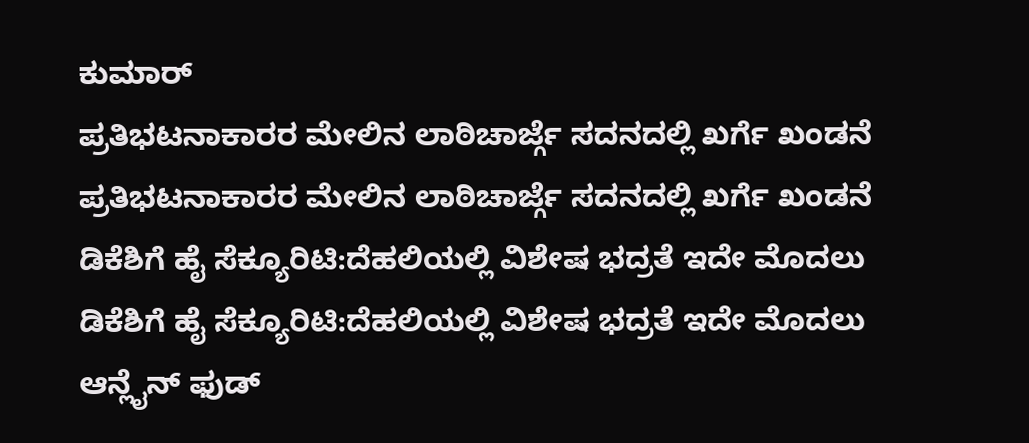ಕುಮಾರ್
ಪ್ರತಿಭಟನಾಕಾರರ ಮೇಲಿನ ಲಾಠಿಚಾರ್ಜ್ಗೆ ಸದನದಲ್ಲಿ ಖರ್ಗೆ ಖಂಡನೆ
ಪ್ರತಿಭಟನಾಕಾರರ ಮೇಲಿನ ಲಾಠಿಚಾರ್ಜ್ಗೆ ಸದನದಲ್ಲಿ ಖರ್ಗೆ ಖಂಡನೆ
ಡಿಕೆಶಿಗೆ ಹೈ ಸೆಕ್ಯೂರಿಟಿ:ದೆಹಲಿಯಲ್ಲಿ ವಿಶೇಷ ಭದ್ರತೆ ಇದೇ ಮೊದಲು
ಡಿಕೆಶಿಗೆ ಹೈ ಸೆಕ್ಯೂರಿಟಿ:ದೆಹಲಿಯಲ್ಲಿ ವಿಶೇಷ ಭದ್ರತೆ ಇದೇ ಮೊದಲು
ಆನ್ಲೈನ್ ಫುಡ್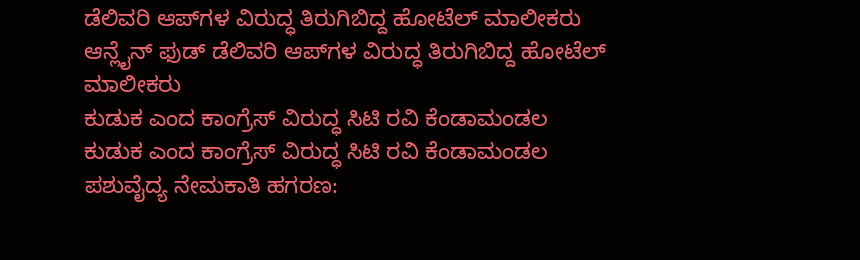ಡೆಲಿವರಿ ಆಪ್‌ಗಳ ವಿರುದ್ಧ ತಿರುಗಿಬಿದ್ದ ಹೋಟೆಲ್ ಮಾಲೀಕರು
ಆನ್ಲೈನ್ ಫುಡ್ ಡೆಲಿವರಿ ಆಪ್‌ಗಳ ವಿರುದ್ಧ ತಿರುಗಿಬಿದ್ದ ಹೋಟೆಲ್ ಮಾಲೀಕರು
ಕುಡುಕ ಎಂದ ಕಾಂಗ್ರೆಸ್ ವಿರುದ್ಧ ಸಿಟಿ ರವಿ ಕೆಂಡಾಮಂಡಲ
ಕುಡುಕ ಎಂದ ಕಾಂಗ್ರೆಸ್ ವಿರುದ್ಧ ಸಿಟಿ ರವಿ ಕೆಂಡಾಮಂಡಲ
ಪಶುವೈದ್ಯ ನೇಮಕಾತಿ ಹಗರಣ: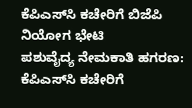ಕೆಪಿಎಸ್‌ಸಿ ಕಚೇರಿಗೆ ಬಿಜೆಪಿ ನಿಯೋಗ ಭೇಟಿ
ಪಶುವೈದ್ಯ ನೇಮಕಾತಿ ಹಗರಣ: ಕೆಪಿಎಸ್‌ಸಿ ಕಚೇರಿಗೆ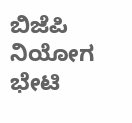ಬಿಜೆಪಿ ನಿಯೋಗ ಭೇಟಿ